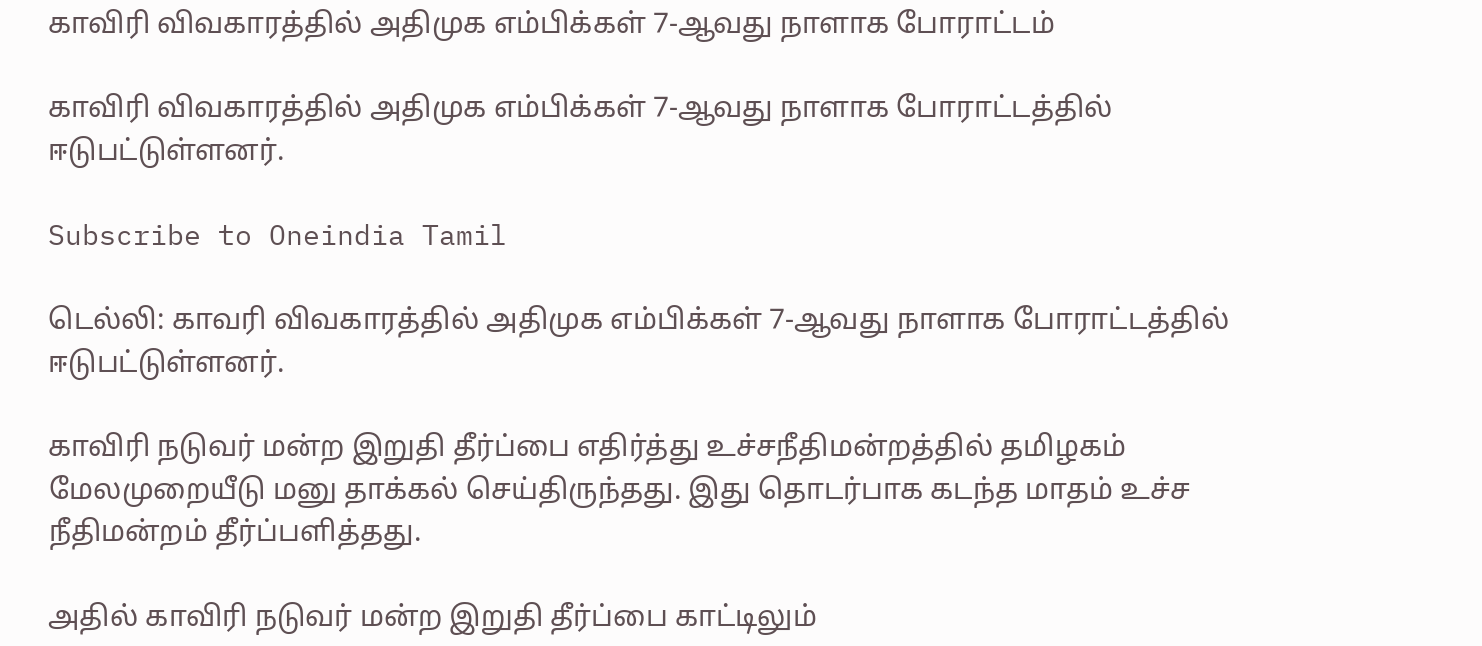காவிரி விவகாரத்தில் அதிமுக எம்பிக்கள் 7-ஆவது நாளாக போராட்டம்

காவிரி விவகாரத்தில் அதிமுக எம்பிக்கள் 7-ஆவது நாளாக போராட்டத்தில் ஈடுபட்டுள்ளனர்.

Subscribe to Oneindia Tamil

டெல்லி: காவரி விவகாரத்தில் அதிமுக எம்பிக்கள் 7-ஆவது நாளாக போராட்டத்தில் ஈடுபட்டுள்ளனர்.

காவிரி நடுவர் மன்ற இறுதி தீர்ப்பை எதிர்த்து உச்சநீதிமன்றத்தில் தமிழகம் மேலமுறையீடு மனு தாக்கல் செய்திருந்தது. இது தொடர்பாக கடந்த மாதம் உச்ச நீதிமன்றம் தீர்ப்பளித்தது.

அதில் காவிரி நடுவர் மன்ற இறுதி தீர்ப்பை காட்டிலும்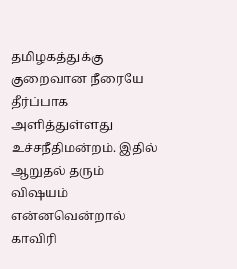தமிழகத்துக்கு குறைவான நீரையே தீர்ப்பாக அளித்துள்ளது உச்சநீதிமன்றம். இதில் ஆறுதல் தரும் விஷயம் என்னவென்றால் காவிரி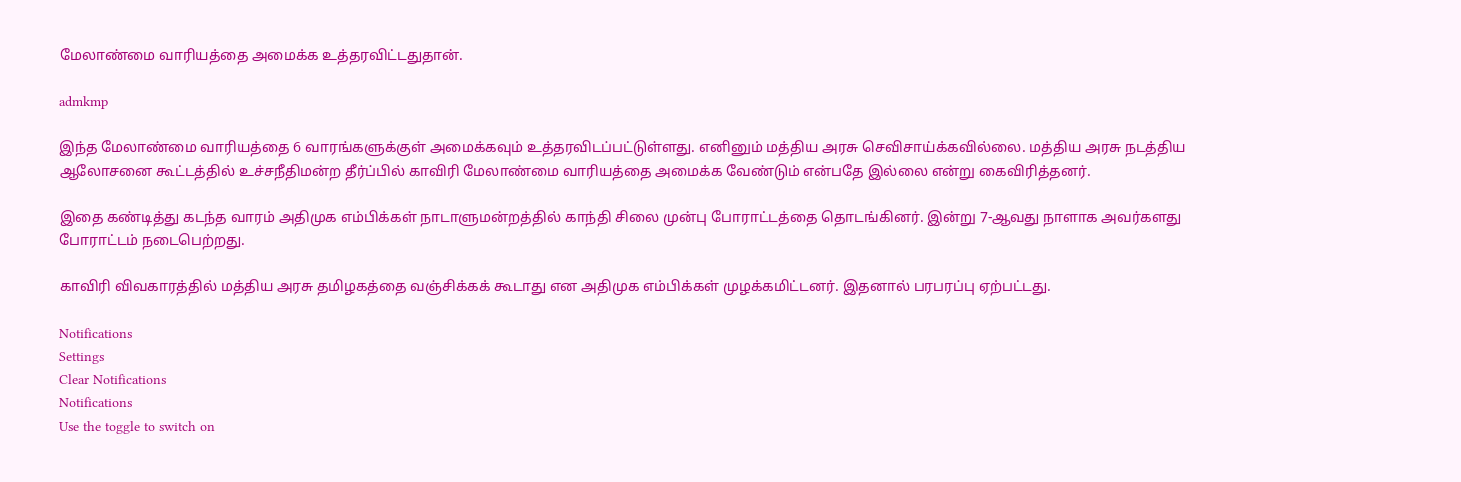மேலாண்மை வாரியத்தை அமைக்க உத்தரவிட்டதுதான்.

admkmp

இந்த மேலாண்மை வாரியத்தை 6 வாரங்களுக்குள் அமைக்கவும் உத்தரவிடப்பட்டுள்ளது. எனினும் மத்திய அரசு செவிசாய்க்கவில்லை. மத்திய அரசு நடத்திய ஆலோசனை கூட்டத்தில் உச்சநீதிமன்ற தீர்ப்பில் காவிரி மேலாண்மை வாரியத்தை அமைக்க வேண்டும் என்பதே இல்லை என்று கைவிரித்தனர்.

இதை கண்டித்து கடந்த வாரம் அதிமுக எம்பிக்கள் நாடாளுமன்றத்தில் காந்தி சிலை முன்பு போராட்டத்தை தொடங்கினர். இன்று 7-ஆவது நாளாக அவர்களது போராட்டம் நடைபெற்றது.

காவிரி விவகாரத்தில் மத்திய அரசு தமிழகத்தை வஞ்சிக்கக் கூடாது என அதிமுக எம்பிக்கள் முழக்கமிட்டனர். இதனால் பரபரப்பு ஏற்பட்டது.

Notifications
Settings
Clear Notifications
Notifications
Use the toggle to switch on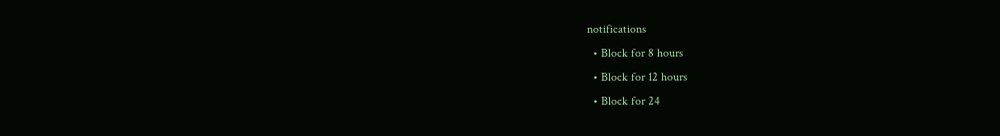notifications
  • Block for 8 hours
  • Block for 12 hours
  • Block for 24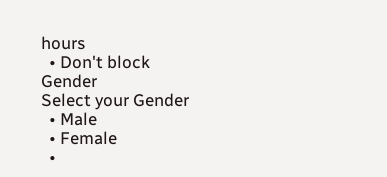hours
  • Don't block
Gender
Select your Gender
  • Male
  • Female
  •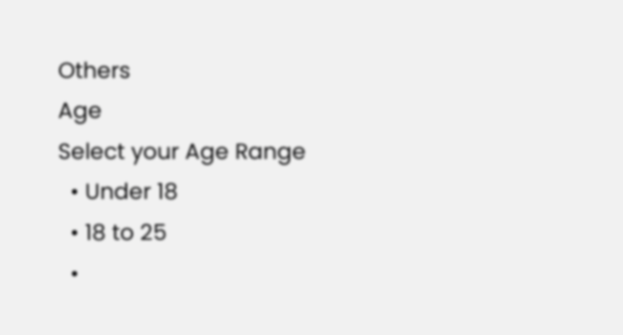Others
Age
Select your Age Range
  • Under 18
  • 18 to 25
  •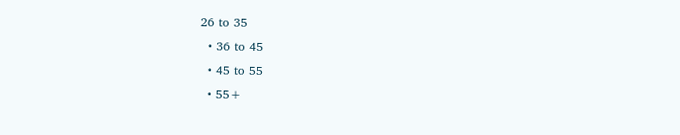26 to 35
  • 36 to 45
  • 45 to 55
  • 55+